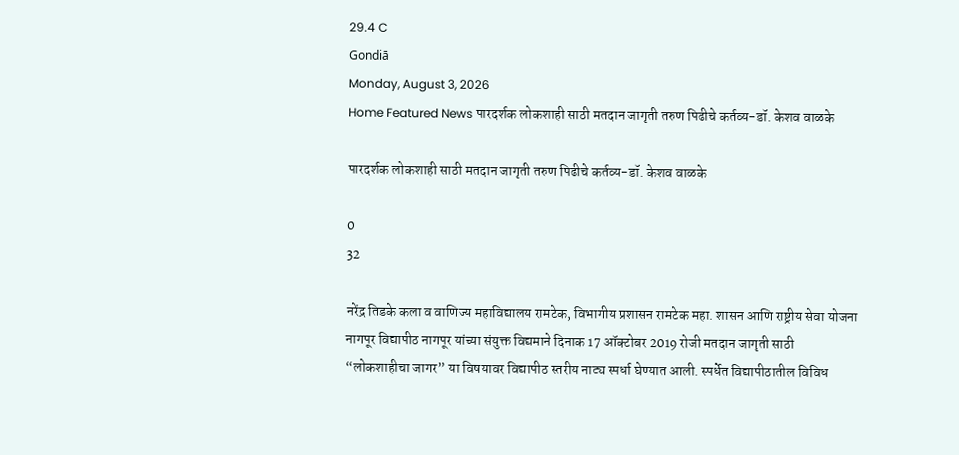29.4 C
Gondiā
Monday, August 3, 2026
Home Featured News पारदर्शक लोकशाही साठी मतदान जागृती तरुण पिढीचे कर्तव्य-डॉ. केशव वाळके

पारदर्शक लोकशाही साठी मतदान जागृती तरुण पिढीचे कर्तव्य-डॉ. केशव वाळके

0
32

नरेंद्र तिडके कला व वाणिज्य महाविद्यालय रामटेक, विभागीय प्रशासन रामटेक महा. शासन आणि राष्ट्रीय सेवा योजना नागपूर विद्यापीठ नागपूर यांच्या संयुक्त विद्यमाने दिनाक 17 ऑक्टोबर 2019 रोजी मतदान जागृती साठी “लोकशाहीचा जागर” या विषयावर विद्यापीठ स्तरीय नाट्य स्पर्धा घेण्यात आली. स्पर्धेत विद्यापीठातील विविध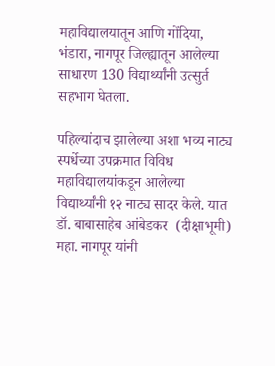महाविद्यालयातून आणि गोंदिया, भंडारा, नागपूर जिल्ह्यातून आलेल्या साधारण 130 विद्यार्थ्यांनी उत्सुर्त सहभाग घेतला.

पहिल्यांदाच झालेल्या अशा भव्य नाट्य स्पर्धेच्या उपक्रमात विविध महाविद्यालयांकडून आलेल्या विद्यार्थ्यांनी १२ नाट्य सादर केले. यात डॉ. बाबासाहेब आंबेडकर  (दीक्षाभूमी) महा. नागपूर यांनी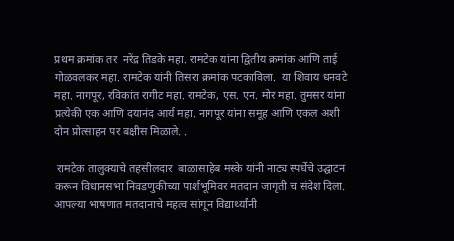प्रथम क्रमांक तर  नरेंद्र तिडके महा. रामटेक यांना द्वितीय क्रमांक आणि ताई गोळवलकर महा. रामटेक यांनी तिसरा क्रमांक पटकाविला.  या शिवाय धनवटे महा. नागपूर, रविकांत रागीट महा. रामटेक, एस. एन. मोर महा. तुमसर यांना प्रत्येकी एक आणि दयानंद आर्य महा. नागपूर यांना समूह आणि एकल अशी दोन प्रोत्साहन पर बक्षीस मिळाले. .

 रामटेक तालुक्याचे तहसीलदार  बाळासाहेब मस्के यांनी नाट्य स्पर्धेचे उद्घाटन करून विधानसभा निवडणुकीच्या पार्शभूमिवर मतदान जागृती च संदेश दिला. आपल्या भाषणात मतदानाचे महत्व सांगून विद्यार्थ्यांनी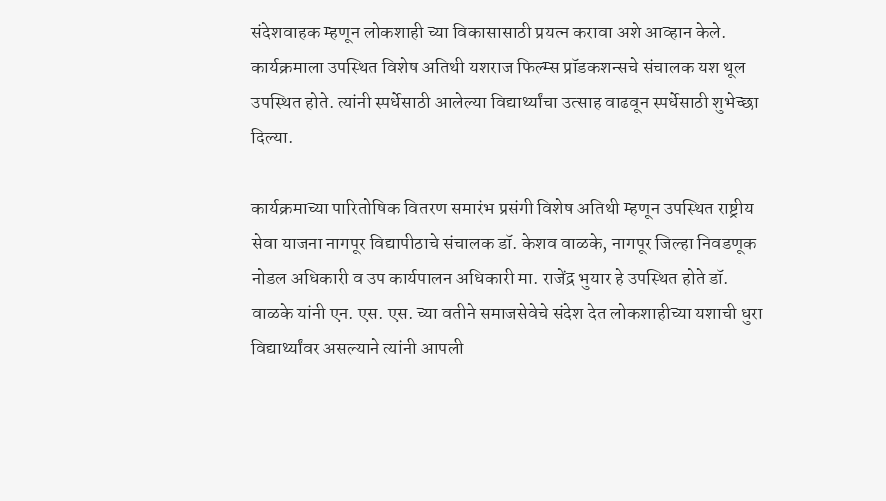संदेशवाहक म्हणून लोकशाही च्या विकासासाठी प्रयत्न करावा अशे आव्हान केले.  कार्यक्रमाला उपस्थित विशेष अतिथी यशराज फिल्म्स प्रॉडकशन्सचे संचालक यश थूल उपस्थित होते. त्यांनी स्पर्धेसाठी आलेल्या विद्यार्थ्यांचा उत्साह वाढवून स्पर्धेसाठी शुभेच्छा दिल्या.

कार्यक्रमाच्या पारितोषिक वितरण समारंभ प्रसंगी विशेष अतिथी म्हणून उपस्थित राष्ट्रीय सेवा याजना नागपूर विद्यापीठाचे संचालक डॉ. केशव वाळके, नागपूर जिल्हा निवडणूक नोडल अधिकारी व उप कार्यपालन अधिकारी मा. राजेंद्र भुयार हे उपस्थित होते डॉ. वाळके यांनी एन. एस. एस. च्या वतीने समाजसेवेचे संदेश देत लोकशाहीच्या यशाची धुरा विद्यार्थ्यांवर असल्याने त्यांनी आपली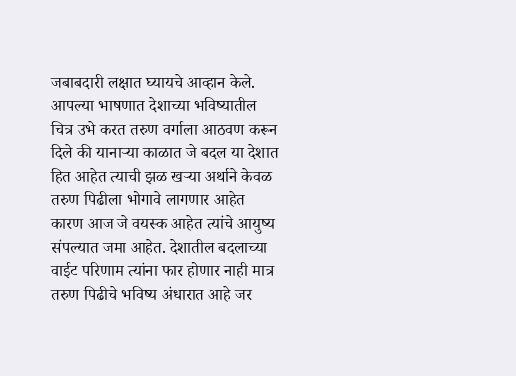जबाबदारी लक्षात घ्यायचे आव्हान केले. आपल्या भाषणात देशाच्या भविष्यातील चित्र उभे करत तरुण वर्गाला आठवण करून दिले की यानाऱ्या काळात जे बदल या देशात हित आहेत त्याची झळ खऱ्या अर्थाने केवळ तरुण पिढीला भोगावे लागणार आहेत कारण आज जे वयस्क आहेत त्यांचे आयुष्य संपल्यात जमा आहेत. देशातील बदलाच्या वाईट परिणाम त्यांना फार होणार नाही मात्र तरुण पिढीचे भविष्य अंधारात आहे जर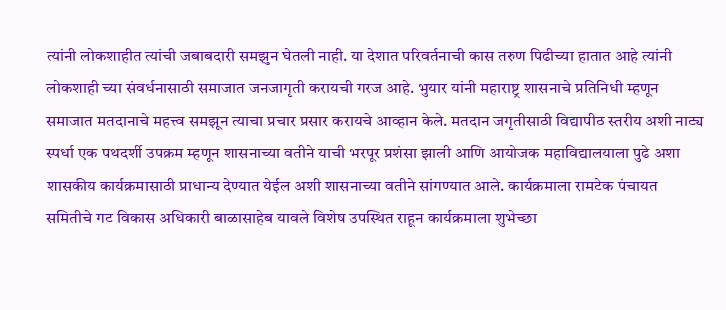त्यांनी लोकशाहीत त्यांची जबाबदारी समझुन घेतली नाही. या देशात परिवर्तनाची कास तरुण पिढीच्या हातात आहे त्यांनी लोकशाही च्या संवर्धनासाठी समाजात जनजागृती करायची गरज आहे. भुयार यांनी महाराष्ट्र शासनाचे प्रतिनिधी म्हणून समाजात मतदानाचे महत्त्व समझून त्याचा प्रचार प्रसार करायचे आव्हान केले. मतदान जगृतीसाठी विद्यापीठ स्तरीय अशी नाट्य स्पर्धा एक पथदर्शी उपक्रम म्हणून शासनाच्या वतीने याची भरपूर प्रशंसा झाली आणि आयोजक महाविद्यालयाला पुढे अशा शासकीय कार्यक्रमासाठी प्राधान्य देण्यात येईल अशी शासनाच्या वतीने सांगण्यात आले. कार्यक्रमाला रामटेक पंचायत समितीचे गट विकास अधिकारी बाळासाहेब यावले विशेष उपस्थित राहून कार्यक्रमाला शुभेच्छा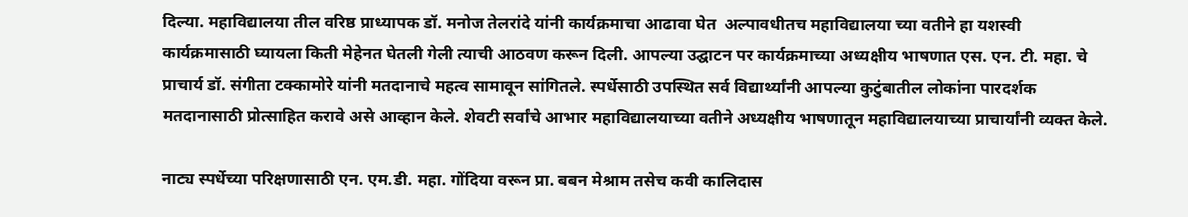दिल्या. महाविद्यालया तील वरिष्ठ प्राध्यापक डॉ. मनोज तेलरांदे यांनी कार्यक्रमाचा आढावा घेत  अल्पावधीतच महाविद्यालया च्या वतीने हा यशस्वी कार्यक्रमासाठी घ्यायला किती मेहेनत घेतली गेली त्याची आठवण करून दिली. आपल्या उद्घाटन पर कार्यक्रमाच्या अध्यक्षीय भाषणात एस. एन. टी. महा. चे प्राचार्य डॉ. संगीता टक्कामोरे यांनी मतदानाचे महत्व सामावून सांगितले. स्पर्धेसाठी उपस्थित सर्व विद्यार्थ्यांनी आपल्या कुटुंबातील लोकांना पारदर्शक मतदानासाठी प्रोत्साहित करावे असे आव्हान केले. शेवटी सर्वांचे आभार महाविद्यालयाच्या वतीने अध्यक्षीय भाषणातून महाविद्यालयाच्या प्राचार्यांनी व्यक्त केले.

नाट्य स्पर्धेच्या परिक्षणासाठी एन. एम.डी. महा. गोंदिया वरून प्रा. बबन मेश्राम तसेच कवी कालिदास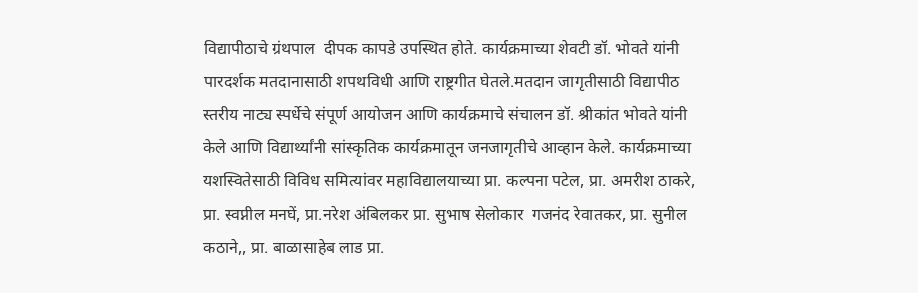विद्यापीठाचे ग्रंथपाल  दीपक कापडे उपस्थित होते. कार्यक्रमाच्या शेवटी डॉ. भोवते यांनी पारदर्शक मतदानासाठी शपथविधी आणि राष्ट्रगीत घेतले.मतदान जागृतीसाठी विद्यापीठ स्तरीय नाट्य स्पर्धेचे संपूर्ण आयोजन आणि कार्यक्रमाचे संचालन डॉ. श्रीकांत भोवते यांनी केले आणि विद्यार्थ्यांनी सांस्कृतिक कार्यक्रमातून जनजागृतीचे आव्हान केले. कार्यक्रमाच्या यशस्वितेसाठी विविध समित्यांवर महाविद्यालयाच्या प्रा. कल्पना पटेल, प्रा. अमरीश ठाकरे, प्रा. स्वप्नील मनघें, प्रा.नरेश अंबिलकर प्रा. सुभाष सेलोकार  गजनंद रेवातकर, प्रा. सुनील कठाने,, प्रा. बाळासाहेब लाड प्रा.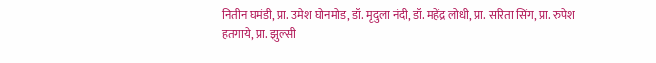नितीन घमंडी, प्रा. उमेश घोनमोड, डॉ. मृदुला नंदी, डॉ. महेंद्र लोधी, प्रा. सरिता सिंग, प्रा. रुपेश हतगाये, प्रा. झुल्सी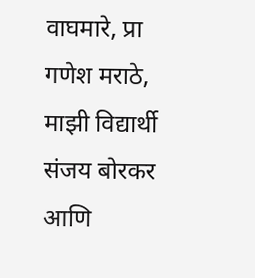वाघमारे, प्रा गणेश मराठे, माझी विद्यार्थी  संजय बोरकर आणि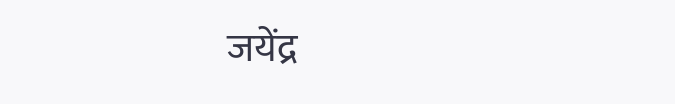जयेंद्र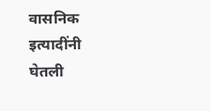वासनिक इत्यादींनी घेतली